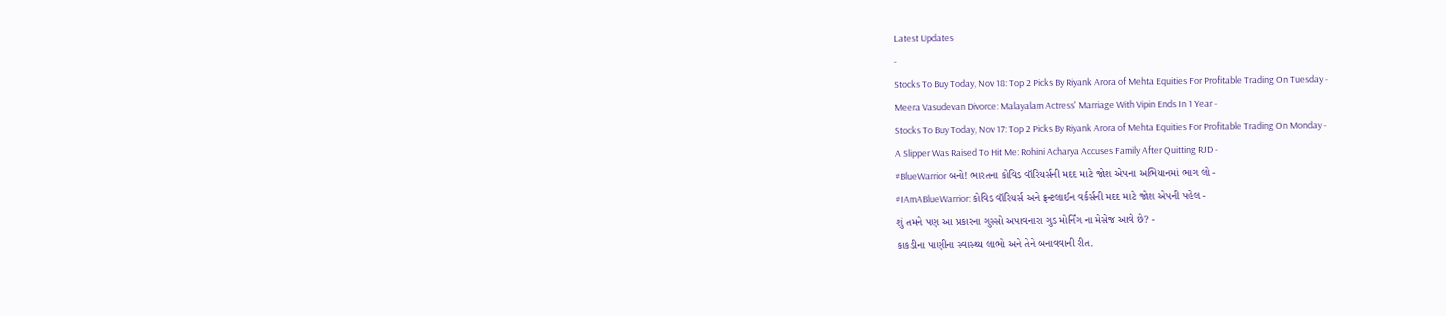Latest Updates
-
Stocks To Buy Today, Nov 18: Top 2 Picks By Riyank Arora of Mehta Equities For Profitable Trading On Tuesday -
Meera Vasudevan Divorce: Malayalam Actress' Marriage With Vipin Ends In 1 Year -
Stocks To Buy Today, Nov 17: Top 2 Picks By Riyank Arora of Mehta Equities For Profitable Trading On Monday -
A Slipper Was Raised To Hit Me: Rohini Acharya Accuses Family After Quitting RJD -
#BlueWarrior બનો! ભારતના કોવિડ વૉરિયર્સની મદદ માટે જોશ એપના અભિયાનમાં ભાગ લો -
#IAmABlueWarrior: કોવિડ વૉરિયર્સ અને ફ્રન્ટલાઈન વર્કર્સની મદદ માટે જોશ એપની પહેલ -
શું તમને પણ આ પ્રકારના ગુસ્સો અપાવનારા ગુડ મોર્નિંગ ના મેસેજ આવે છે? -
કાકડીના પાણીના સ્વાસ્થ્ય લાભો અને તેને બનાવવાની રીત.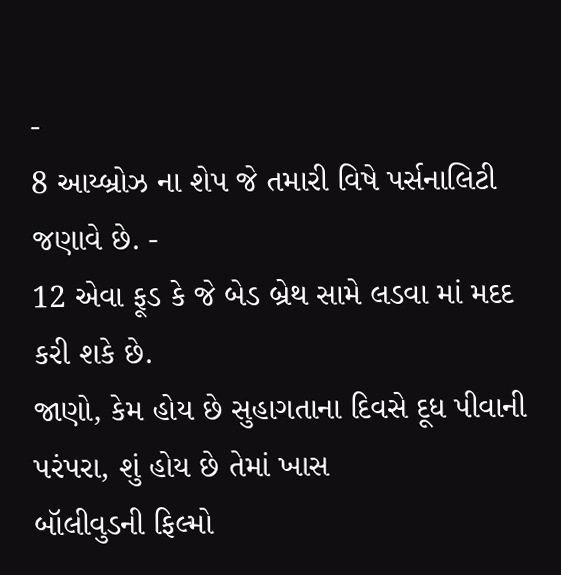-
8 આય્બ્રોઝ ના શેપ જે તમારી વિષે પર્સનાલિટી જણાવે છે. -
12 એવા ફૂડ કે જે બેડ બ્રેથ સામે લડવા માં મદદ કરી શકે છે.
જાણો, કેમ હોય છે સુહાગતાના દિવસે દૂધ પીવાની પરંપરા, શું હોય છે તેમાં ખાસ
બૉલીવુડની ફિલ્મો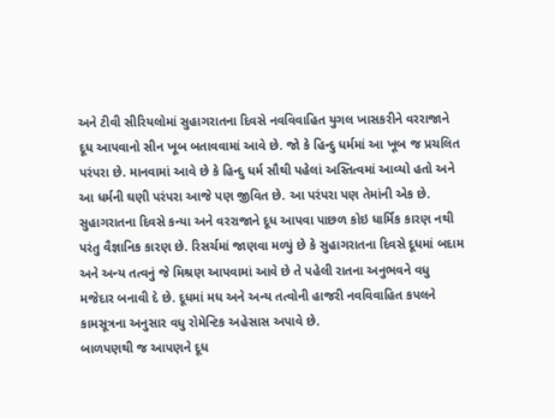અને ટીવી સીરિયલોમાં સુહાગરાતના દિવસે નવવિવાહિત યુગલ ખાસકરીને વરરાજાને દૂધ આપવાનો સીન ખૂબ બતાવવામાં આવે છે. જો કે હિન્દુ ધર્મમાં આ ખૂબ જ પ્રચલિત પરંપરા છે. માનવામાં આવે છે કે હિન્દુ ધર્મ સૌથી પહેલાં અસ્તિત્વમાં આવ્યો હતો અને આ ધર્મની ઘણી પરંપરા આજે પણ જીવિત છે. આ પરંપરા પણ તેમાંની એક છે.
સુહાગરાતના દિવસે કન્યા અને વરરાજાને દૂધ આપવા પાછળ કોઇ ધાર્મિક કારણ નથી પરંતુ વૈજ્ઞાનિક કારણ છે. રિસર્ચમાં જાણવા મળ્યું છે કે સુહાગરાતના દિવસે દૂધમાં બદામ અને અન્ય તત્વનું જે મિશ્રણ આપવામાં આવે છે તે પહેલી રાતના અનુભવને વધુ મજેદાર બનાવી દે છે. દૂધમાં મધ અને અન્ય તત્વોની હાજરી નવવિવાહિત કપલને કામસૂત્રના અનુસાર વધુ રોમેન્ટિક અહેસાસ અપાવે છે.
બાળપણથી જ આપણને દૂધ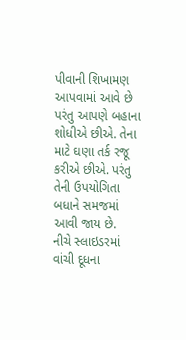પીવાની શિખામણ આપવામાં આવે છે પરંતુ આપણે બહાના શોધીએ છીએ. તેના માટે ઘણા તર્ક રજૂ કરીએ છીએ. પરંતુ તેની ઉપયોગિતા બધાને સમજમાં આવી જાય છે.
નીચે સ્લાઇડરમાં વાંચી દૂધના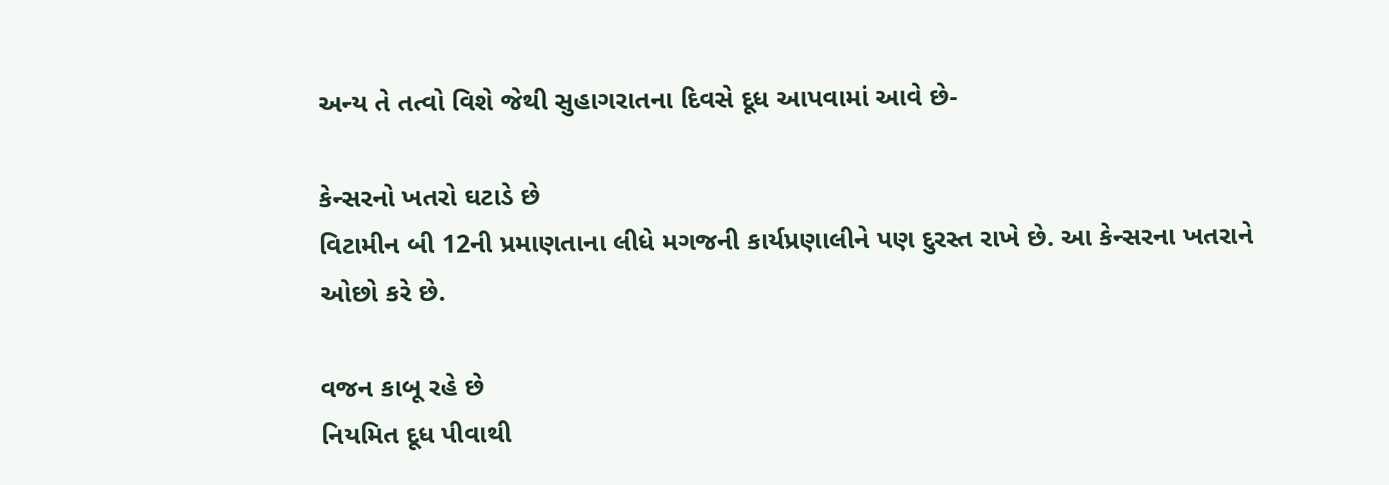અન્ય તે તત્વો વિશે જેથી સુહાગરાતના દિવસે દૂધ આપવામાં આવે છે-

કેન્સરનો ખતરો ઘટાડે છે
વિટામીન બી 12ની પ્રમાણતાના લીધે મગજની કાર્યપ્રણાલીને પણ દુરસ્ત રાખે છે. આ કેન્સરના ખતરાને ઓછો કરે છે.

વજન કાબૂ રહે છે
નિયમિત દૂધ પીવાથી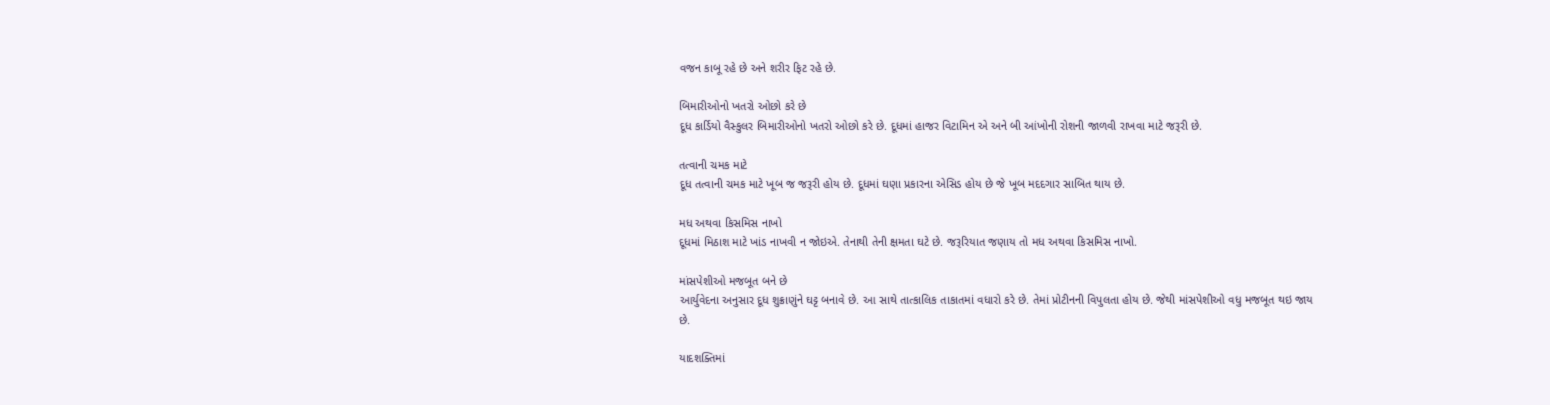વજન કાબૂ રહે છે અને શરીર ફિટ રહે છે.

બિમારીઓનો ખતરો ઓછો કરે છે
દૂધ કાર્ડિયો વૈસ્કુલર બિમારીઓનો ખતરો ઓછો કરે છે. દૂધમાં હાજર વિટામિન એ અને બી આંખોની રોશની જાળવી રાખવા માટે જરૂરી છે.

તત્વાની ચમક માટે
દૂધ તત્વાની ચમક માટે ખૂબ જ જરૂરી હોય છે. દૂધમાં ઘણા પ્રકારના એસિડ હોય છે જે ખૂબ મદદગાર સાબિત થાય છે.

મધ અથવા કિસમિસ નાખો
દૂધમાં મિઠાશ માટે ખાંડ નાખવી ન જોઇએ. તેનાથી તેની ક્ષમતા ઘટે છે. જરૂરિયાત જણાય તો મધ અથવા કિસમિસ નાખો.

માંસપેશીઓ મજબૂત બને છે
આર્યુવેદના અનુસાર દૂધ શુક્રાણુંને ઘટ્ટ બનાવે છે. આ સાથે તાત્કાલિક તાકાતમાં વધારો કરે છે. તેમાં પ્રોટીનની વિપુલતા હોય છે. જેથી માંસપેશીઓ વધુ મજબૂત થઇ જાય છે.

યાદશક્તિમાં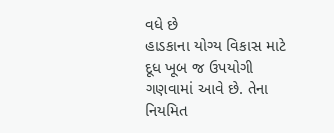વધે છે
હાડકાના યોગ્ય વિકાસ માટે દૂધ ખૂબ જ ઉપયોગી ગણવામાં આવે છે. તેના નિયમિત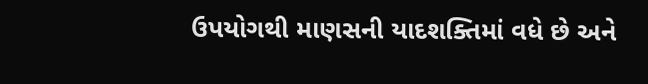ઉપયોગથી માણસની યાદશક્તિમાં વધે છે અને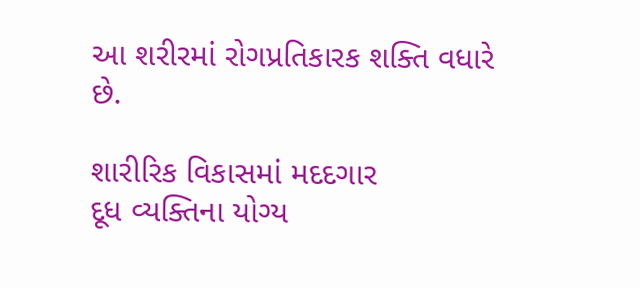આ શરીરમાં રોગપ્રતિકારક શક્તિ વધારે છે.

શારીરિક વિકાસમાં મદદગાર
દૂધ વ્યક્તિના યોગ્ય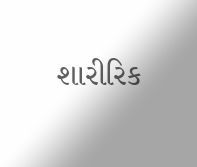શારીરિક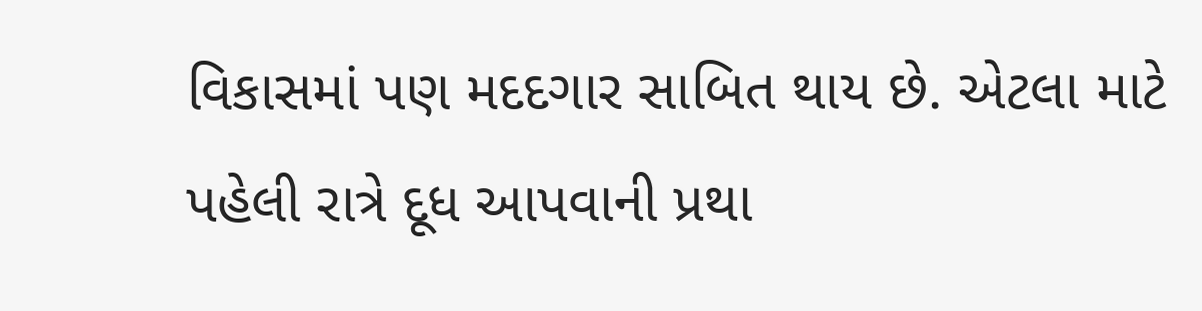વિકાસમાં પણ મદદગાર સાબિત થાય છે. એટલા માટે પહેલી રાત્રે દૂધ આપવાની પ્રથા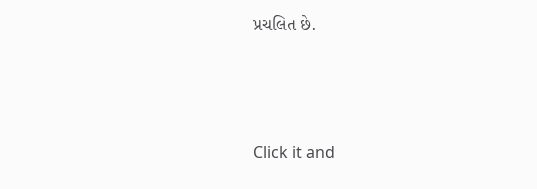પ્રચલિત છે.



Click it and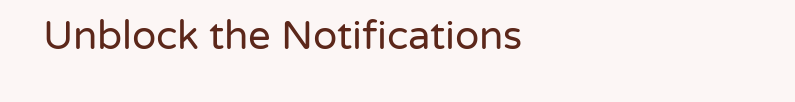Unblock the Notifications